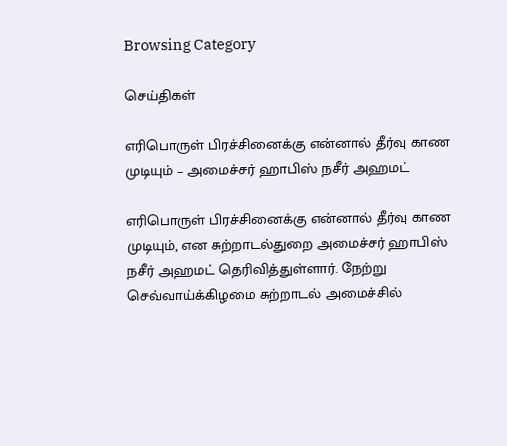Browsing Category

செய்திகள்

எரிபொருள் பிரச்சினைக்கு என்னால் தீர்வு காண முடியும் – அமைச்சர் ஹாபிஸ் நசீர் அஹமட்

எரிபொருள் பிரச்சினைக்கு என்னால் தீர்வு காண முடியும், என சுற்றாடல்துறை அமைச்சர் ஹாபிஸ் நசீர் அஹமட் தெரிவித்துள்ளார். நேற்று செவ்வாய்க்கிழமை சுற்றாடல் அமைச்சில்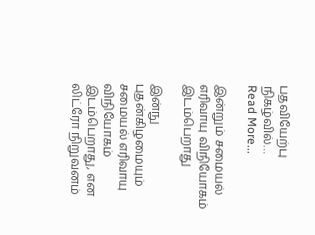பதவியேற்பு நிகழ்வில்…
Read More...

இன்றும் சமையல் எரிவாயு விநியோகம் இடம்பெறாது

இன்நு புதன்கிழமையும் சமையல் எரிவாயு விநியோகம் இடம்பெறாது, என லிட்ரோ நிறுவனம்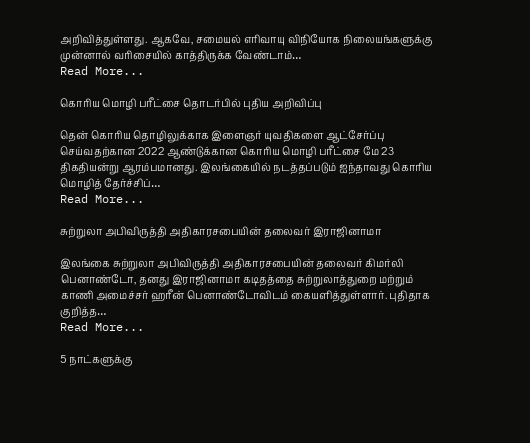அறிவித்துள்ளது. ஆகவே, சமையல் எரிவாயு விநியோக நிலையங்களுக்கு முன்னால் வரிசையில் காத்திருக்க வேண்டாம்…
Read More...

கொரிய மொழி பரீட்சை தொடர்பில் புதிய அறிவிப்பு

தென் கொரிய தொழிலுக்காக இளைஞர் யுவதிகளை ஆட்சேர்ப்பு செய்வதற்கான 2022 ஆண்டுக்கான கொரிய மொழி பரீட்சை மே 23 திகதியன்று ஆரம்பமானது. இலங்கையில் நடத்தப்படும் ஐந்தாவது கொரிய மொழித் தேர்ச்சிப்…
Read More...

சுற்றுலா அபிவிருத்தி அதிகாரசபையின் தலைவர் இராஜினாமா

இலங்கை சுற்றுலா அபிவிருத்தி அதிகாரசபையின் தலைவர் கிமர்லி பெனாண்டோ, தனது இராஜினாமா கடிதத்தை சுற்றுலாத்துறை மற்றும் காணி அமைச்சர் ஹரீன் பெனாண்டோவிடம் கையளித்துள்ளார். புதிதாக குறித்த…
Read More...

5 நாட்களுக்கு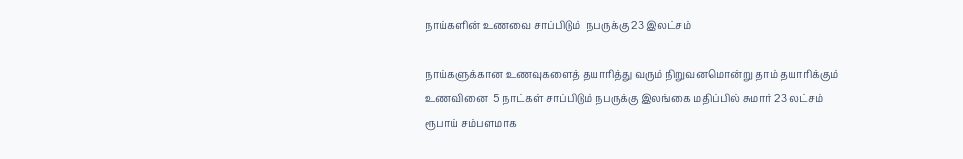நாய்களின் உணவை சாப்பிடும்  நபருக்கு 23 இலட்சம்

நாய்களுக்கான உணவுகளைத் தயாரித்து வரும் நிறுவனமொன்று தாம் தயாரிக்கும் உணவினை  5 நாட்கள் சாப்பிடும் நபருக்கு இலங்கை மதிப்பில் சுமார் 23 லட்சம் ரூபாய் சம்பளமாக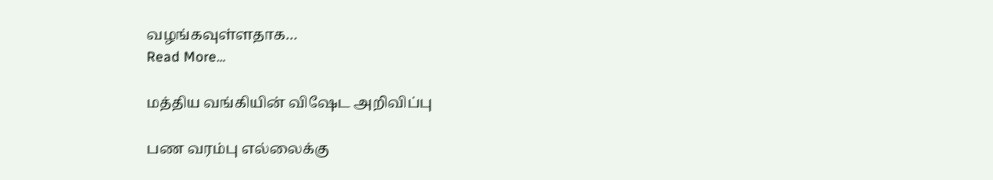வழங்கவுள்ளதாக…
Read More...

மத்திய வங்கியின் விஷேட அறிவிப்பு

பண வரம்பு எல்லைக்கு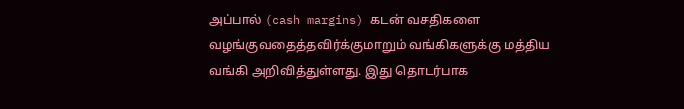அப்பால் (cash margins) கடன் வசதிகளை வழங்குவதைத்தவிர்க்குமாறும் வங்கிகளுக்கு மத்திய வங்கி அறிவித்துள்ளது. இது தொடர்பாக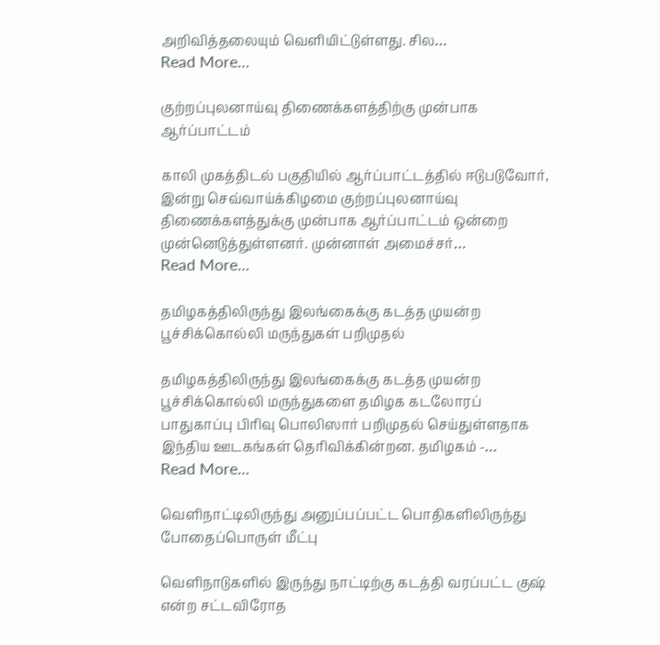அறிவித்தலையும் வெளியிட்டுள்ளது. சில…
Read More...

குற்றப்புலனாய்வு திணைக்களத்திற்கு முன்பாக ஆர்ப்பாட்டம்

காலி முகத்திடல் பகுதியில் ஆர்ப்பாட்டத்தில் ஈடுபடுவோர், இன்று செவ்வாய்க்கிழமை குற்றப்புலனாய்வு திணைக்களத்துக்கு முன்பாக ஆர்ப்பாட்டம் ஒன்றை முன்னெடுத்துள்ளனர். முன்னாள் அமைச்சர்…
Read More...

தமிழகத்திலிருந்து இலங்கைக்கு கடத்த முயன்ற பூச்சிக்கொல்லி மருந்துகள் பறிமுதல்

தமிழகத்திலிருந்து இலங்கைக்கு கடத்த முயன்ற பூச்சிக்கொல்லி மருந்துகளை தமிழக கடலோரப் பாதுகாப்பு பிரிவு பொலிஸார் பறிமுதல் செய்துள்ளதாக இந்திய ஊடகங்கள் தெரிவிக்கின்றன. தமிழகம் -…
Read More...

வெளிநாட்டிலிருந்து அனுப்பப்பட்ட பொதிகளிலிருந்து போதைப்பொருள் மீட்பு

வெளிநாடுகளில் இருந்து நாட்டிற்கு கடத்தி வரப்பட்ட குஷ் என்ற சட்டவிரோத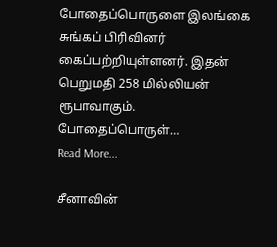போதைப்பொருளை இலங்கை சுங்கப் பிரிவினர் கைப்பற்றியுள்ளனர். இதன் பெறுமதி 258 மில்லியன் ரூபாவாகும். போதைப்பொருள்…
Read More...

சீனாவின்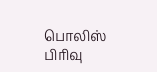பொலிஸ் பிரிவு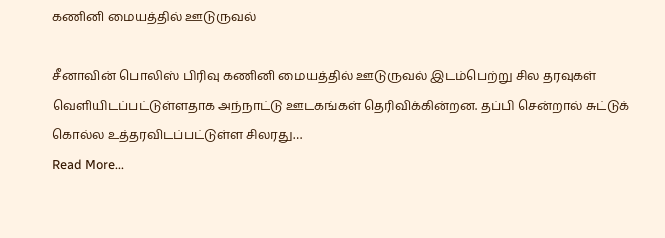கணினி மையத்தில் ஊடுருவல்

சீனாவின் பொலிஸ் பிரிவு கணினி மையத்தில் ஊடுருவல் இடம்பெற்று சில தரவுகள் வெளியிடப்பட்டுள்ளதாக அந்நாட்டு ஊடகங்கள் தெரிவிக்கின்றன. தப்பி சென்றால் சுட்டுக் கொல்ல உத்தரவிடப்பட்டுள்ள சிலரது…
Read More...